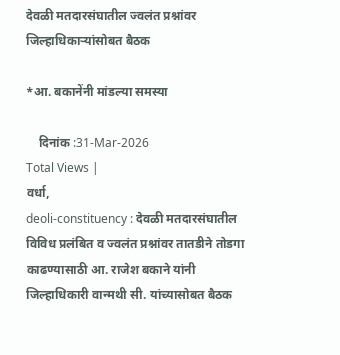देवळी मतदारसंघातील ज्वलंत प्रश्नांवर जिल्हाधिकार्‍यांसोबत बैठक

*आ. बकानेंनी मांडल्या समस्या

    दिनांक :31-Mar-2026
Total Views |
वर्धा,
deoli-constituency : देवळी मतदारसंघातील विविध प्रलंबित व ज्वलंत प्रश्नांवर तातडीने तोडगा काढण्यासाठी आ. राजेश बकाने यांनी जिल्हाधिकारी वान्मथी सी. यांच्यासोबत बैठक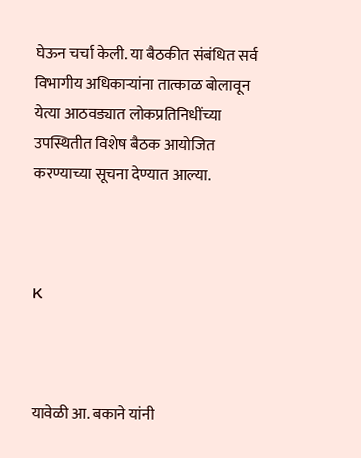घेऊन चर्चा केली. या बैठकीत संबंधित सर्व विभागीय अधिकार्‍यांना तात्काळ बोलावून येत्या आठवड्यात लोकप्रतिनिधींच्या उपस्थितीत विशेष बैठक आयोजित करण्याच्या सूचना देण्यात आल्या.



K



यावेळी आ. बकाने यांनी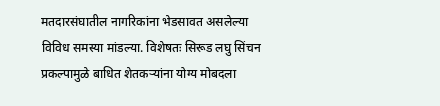मतदारसंघातील नागरिकांना भेडसावत असलेल्या विविध समस्या मांडल्या. विशेषतः सिरूड लघु सिंचन प्रकल्पामुळे बाधित शेतकर्‍यांना योग्य मोबदला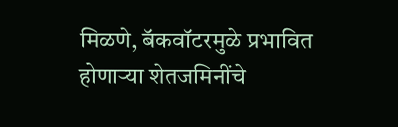मिळणे, बॅकवॉटरमुळे प्रभावित होणार्‍या शेतजमिनींचे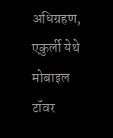अधिग्रहण, एकुर्ली येथे मोबाइल टॉवर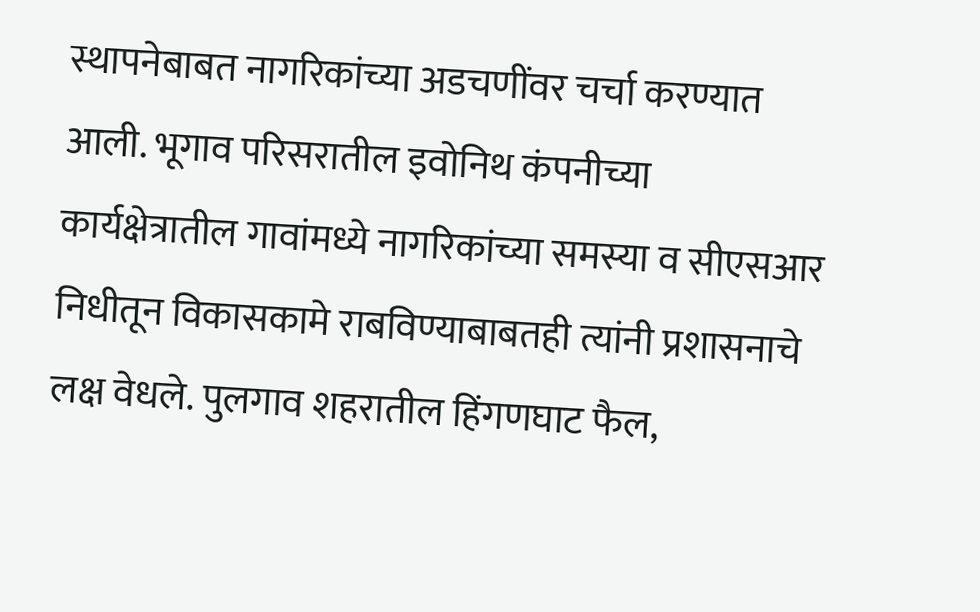स्थापनेबाबत नागरिकांच्या अडचणींवर चर्चा करण्यात आली. भूगाव परिसरातील इवोनिथ कंपनीच्या कार्यक्षेत्रातील गावांमध्ये नागरिकांच्या समस्या व सीएसआर निधीतून विकासकामे राबविण्याबाबतही त्यांनी प्रशासनाचे लक्ष वेधले. पुलगाव शहरातील हिंगणघाट फैल,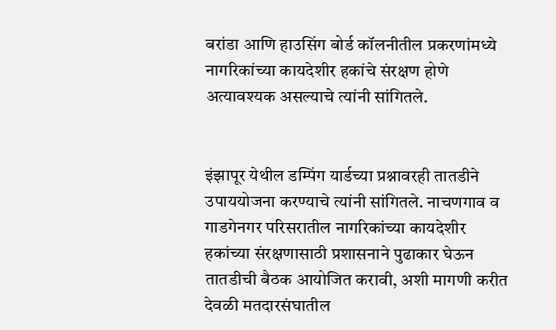बरांडा आणि हाउसिंग बोर्ड कॉलनीतील प्रकरणांमध्ये नागरिकांच्या कायदेशीर हकांचे संरक्षण होणे अत्यावश्यक असल्याचे त्यांनी सांगितले.


इंझापूर येथील डम्पिंग यार्डच्या प्रश्नावरही तातडीने उपाययोजना करण्याचे त्यांनी सांगितले. नाचणगाव व गाडगेनगर परिसरातील नागरिकांच्या कायदेशीर हकांच्या संरक्षणासाठी प्रशासनाने पुढाकार घेऊन तातडीची बैठक आयोजित करावी, अशी मागणी करीत देवळी मतदारसंघातील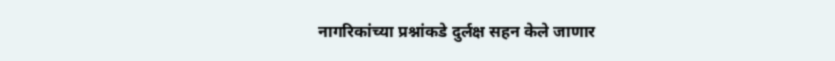नागरिकांच्या प्रश्नांकडे दुर्लक्ष सहन केले जाणार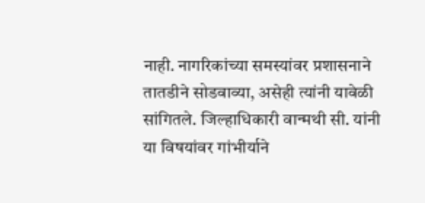नाही. नागरिकांच्या समस्यांवर प्रशासनाने तातडीने सोडवाव्या, असेही त्यांनी यावेळी सांगितले. जिल्हाधिकारी वान्मथी सी. यांनी या विषयांवर गांभीर्याने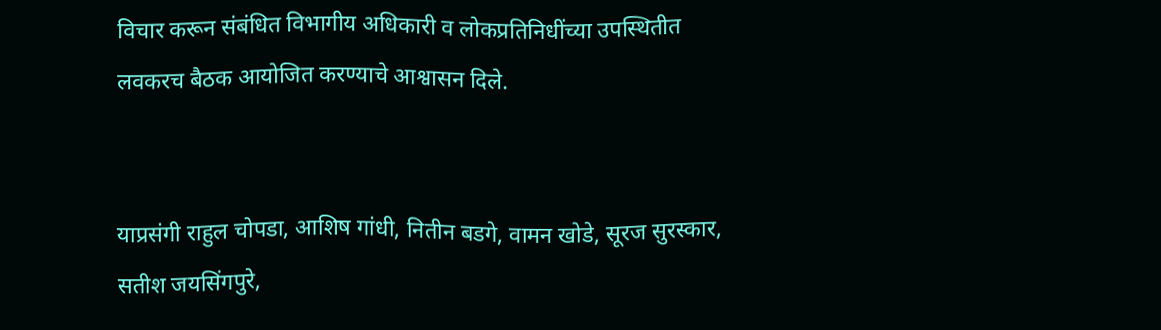विचार करून संबंधित विभागीय अधिकारी व लोकप्रतिनिधींच्या उपस्थितीत लवकरच बैठक आयोजित करण्याचे आश्वासन दिले.


याप्रसंगी राहुल चोपडा, आशिष गांधी, नितीन बडगे, वामन खोडे, सूरज सुरस्कार, सतीश जयसिंगपुरे,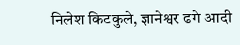निलेश किटकुले, ज्ञानेश्वर ढगे आदी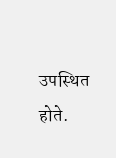उपस्थित होते.